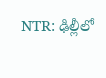NTR: ఢిల్లీలో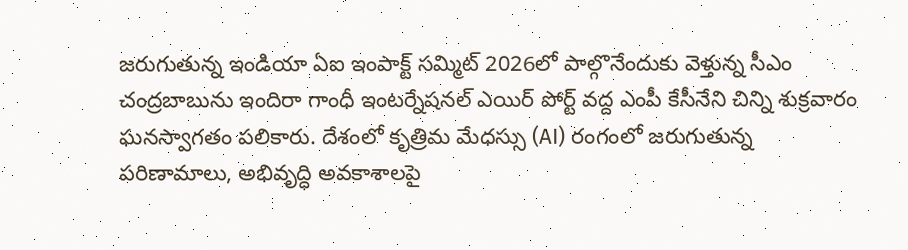జరుగుతున్న ఇండియా ఏఐ ఇంపాక్ట్ సమ్మిట్ 2026లో పాల్గొనేందుకు వెళ్తున్న సీఎం చంద్రబాబును ఇందిరా గాంధీ ఇంటర్నేషనల్ ఎయిర్ పోర్ట్ వద్ద ఎంపీ కేసీనేని చిన్ని శుక్రవారం ఘనస్వాగతం పలికారు. దేశంలో కృత్రిమ మేధస్సు (AI) రంగంలో జరుగుతున్న పరిణామాలు, అభివృద్ధి అవకాశాలపై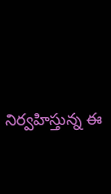నిర్వహిస్తున్న ఈ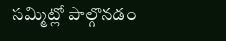సమ్మిట్లో పాల్గొనడం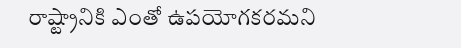రాష్ట్రానికి ఎంతో ఉపయోగకరమని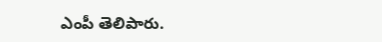ఎంపీ తెలిపారు.